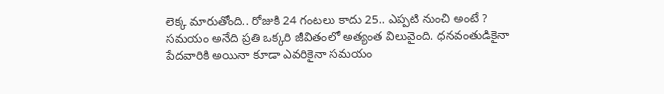లెక్క మారుతోంది.. రోజుకి 24 గంటలు కాదు 25.. ఎప్పటి నుంచి అంటే ?
సమయం అనేది ప్రతి ఒక్కరి జీవితంలో అత్యంత విలువైంది. ధనవంతుడికైనా పేదవారికి అయినా కూడా ఎవరికైనా సమయం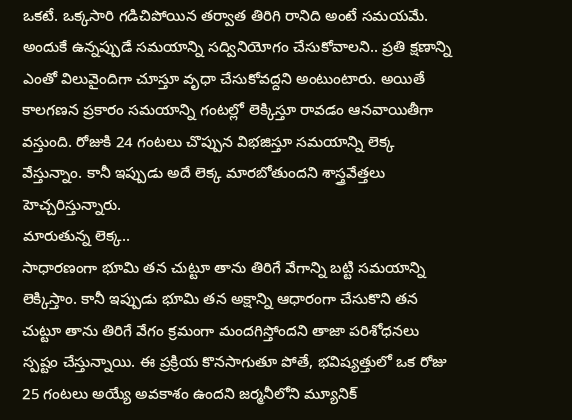ఒకటే. ఒక్కసారి గడిచిపోయిన తర్వాత తిరిగి రానిది అంటే సమయమే. అందుకే ఉన్నప్పుడే సమయాన్ని సద్వినియోగం చేసుకోవాలని.. ప్రతి క్షణాన్ని ఎంతో విలువైందిగా చూస్తూ వృధా చేసుకోవద్దని అంటుంటారు. అయితే కాలగణన ప్రకారం సమయాన్ని గంటల్లో లెక్కిస్తూ రావడం ఆనవాయితీగా వస్తుంది. రోజుకి 24 గంటలు చొప్పున విభజిస్తూ సమయాన్ని లెక్క వేస్తున్నాం. కానీ ఇప్పుడు అదే లెక్క మారబోతుందని శాస్త్రవేత్తలు హెచ్చరిస్తున్నారు.
మారుతున్న లెక్క..
సాధారణంగా భూమి తన చుట్టూ తాను తిరిగే వేగాన్ని బట్టి సమయాన్ని లెక్కిస్తాం. కానీ ఇప్పుడు భూమి తన అక్షాన్ని ఆధారంగా చేసుకొని తన చుట్టూ తాను తిరిగే వేగం క్రమంగా మందగిస్తోందని తాజా పరిశోధనలు స్పష్టం చేస్తున్నాయి. ఈ ప్రక్రియ కొనసాగుతూ పోతే, భవిష్యత్తులో ఒక రోజు 25 గంటలు అయ్యే అవకాశం ఉందని జర్మనీలోని మ్యూనిక్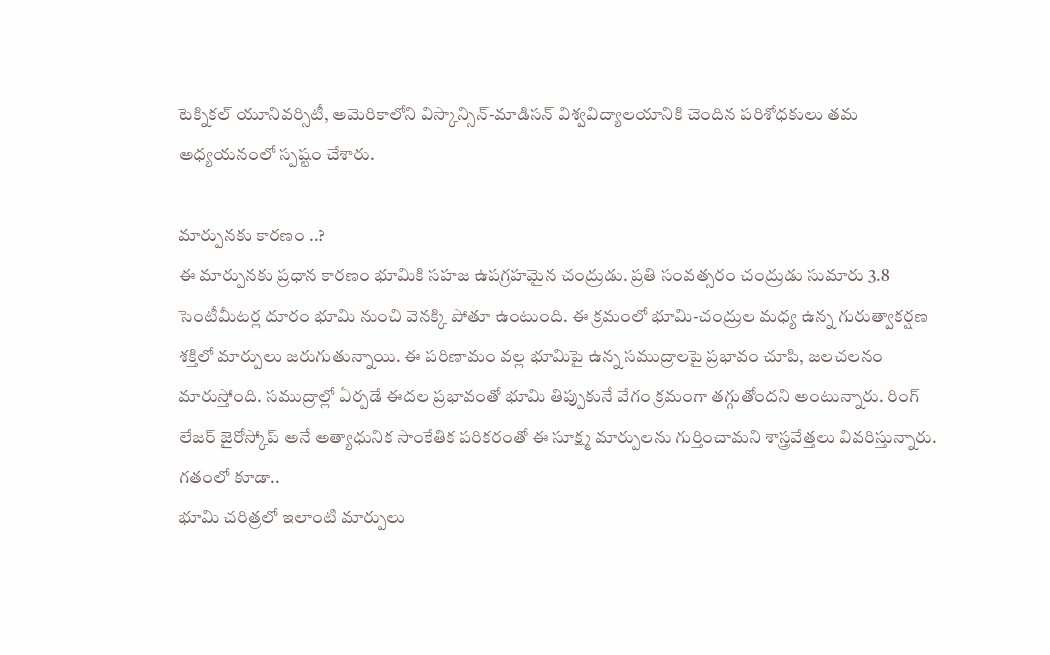టెక్నికల్ యూనివర్సిటీ, అమెరికాలోని విస్కాన్సిన్-మాడిసన్ విశ్వవిద్యాలయానికి చెందిన పరిశోధకులు తమ అధ్యయనంలో స్పష్టం చేశారు.

మార్పునకు కారణం ..?
ఈ మార్పునకు ప్రధాన కారణం భూమికి సహజ ఉపగ్రహమైన చంద్రుడు. ప్రతి సంవత్సరం చంద్రుడు సుమారు 3.8 సెంటీమీటర్ల దూరం భూమి నుంచి వెనక్కి పోతూ ఉంటుంది. ఈ క్రమంలో భూమి-చంద్రుల మధ్య ఉన్న గురుత్వాకర్షణ శక్తిలో మార్పులు జరుగుతున్నాయి. ఈ పరిణామం వల్ల భూమిపై ఉన్న సముద్రాలపై ప్రభావం చూపి, జలచలనం మారుస్తోంది. సముద్రాల్లో ఏర్పడే ఈదల ప్రభావంతో భూమి తిప్పుకునే వేగం క్రమంగా తగ్గుతోందని అంటున్నారు. రింగ్ లేజర్ జైరోస్కోప్ అనే అత్యాధునిక సాంకేతిక పరికరంతో ఈ సూక్ష్మ మార్పులను గుర్తించామని శాస్త్రవేత్తలు వివరిస్తున్నారు.
గతంలో కూడా..
భూమి చరిత్రలో ఇలాంటి మార్పులు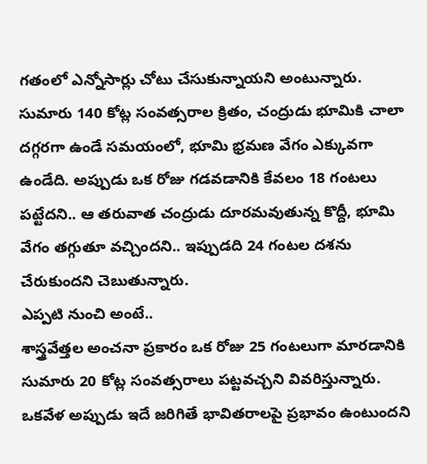గతంలో ఎన్నోసార్లు చోటు చేసుకున్నాయని అంటున్నారు. సుమారు 140 కోట్ల సంవత్సరాల క్రితం, చంద్రుడు భూమికి చాలా దగ్గరగా ఉండే సమయంలో, భూమి భ్రమణ వేగం ఎక్కువగా ఉండేది. అప్పుడు ఒక రోజు గడవడానికి కేవలం 18 గంటలు పట్టేదని.. ఆ తరువాత చంద్రుడు దూరమవుతున్న కొద్దీ, భూమి వేగం తగ్గుతూ వచ్చిందని.. ఇప్పుడది 24 గంటల దశను చేరుకుందని చెబుతున్నారు.
ఎప్పటి నుంచి అంటే..
శాస్త్రవేత్తల అంచనా ప్రకారం ఒక రోజు 25 గంటలుగా మారడానికి సుమారు 20 కోట్ల సంవత్సరాలు పట్టవచ్చని వివరిస్తున్నారు. ఒకవేళ అప్పుడు ఇదే జరిగితే భావితరాలపై ప్రభావం ఉంటుందని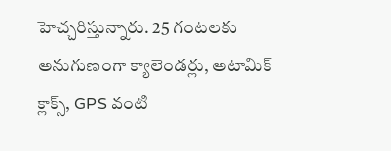హెచ్చరిస్తున్నారు. 25 గంటలకు అనుగుణంగా క్యాలెండర్లు, అటామిక్ క్లాక్స్, GPS వంటి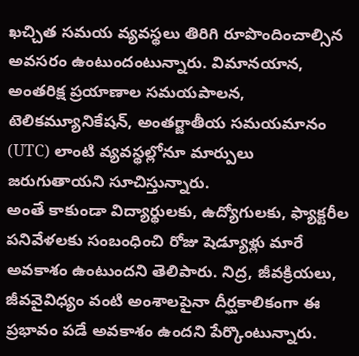ఖచ్చిత సమయ వ్యవస్థలు తిరిగి రూపొందించాల్సిన అవసరం ఉంటుందంటున్నారు. విమానయాన, అంతరిక్ష ప్రయాణాల సమయపాలన, టెలికమ్యూనికేషన్, అంతర్జాతీయ సమయమానం (UTC) లాంటి వ్యవస్థల్లోనూ మార్పులు జరుగుతాయని సూచిస్తున్నారు.
అంతే కాకుండా విద్యార్థులకు, ఉద్యోగులకు, ఫ్యాక్టరీల పనివేళలకు సంబంధించి రోజు షెడ్యూళ్లు మారే అవకాశం ఉంటుందని తెలిపారు. నిద్ర, జీవక్రియలు, జీవవైవిధ్యం వంటి అంశాలపైనా దీర్ఘకాలికంగా ఈ ప్రభావం పడే అవకాశం ఉందని పేర్కొంటున్నారు.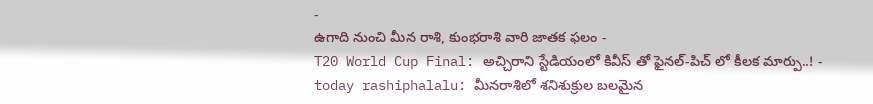-
ఉగాది నుంచి మీన రాశి, కుంభరాశి వారి జాతక ఫలం -
T20 World Cup Final: అచ్చిరాని స్టేడియంలో కివీస్ తో ఫైనల్-పిచ్ లో కీలక మార్పు..! -
today rashiphalalu: మీనరాశిలో శనిశుక్రుల బలమైన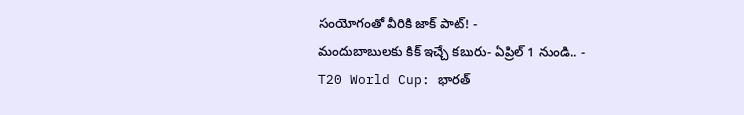సంయోగంతో వీరికి జాక్ పాట్! -
మందుబాబులకు కిక్ ఇచ్చే కబురు- ఏప్రిల్ 1 నుండి.. -
T20 World Cup: భారత్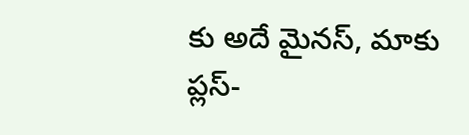కు అదే మైనస్, మాకు ప్లస్-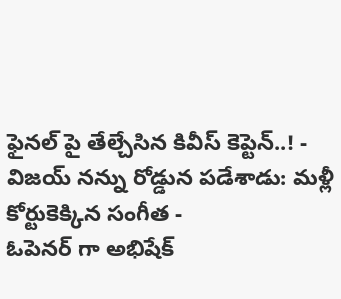ఫైనల్ పై తేల్చేసిన కివీస్ కెప్టెన్..! -
విజయ్ నన్ను రోడ్డున పడేశాడు: మళ్లీ కోర్టుకెక్కిన సంగీత -
ఓపెనర్ గా అభిషేక్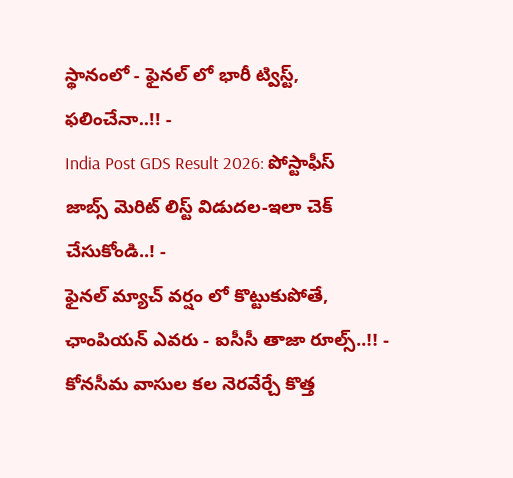స్థానంలో - ఫైనల్ లో భారీ ట్విస్ట్, ఫలించేనా..!! -
India Post GDS Result 2026: పోస్టాఫీస్ జాబ్స్ మెరిట్ లిస్ట్ విడుదల-ఇలా చెక్ చేసుకోండి..! -
ఫైనల్ మ్యాచ్ వర్షం లో కొట్టుకుపోతే, ఛాంపియన్ ఎవరు - ఐసీసీ తాజా రూల్స్..!! -
కోనసీమ వాసుల కల నెరవేర్చే కొత్త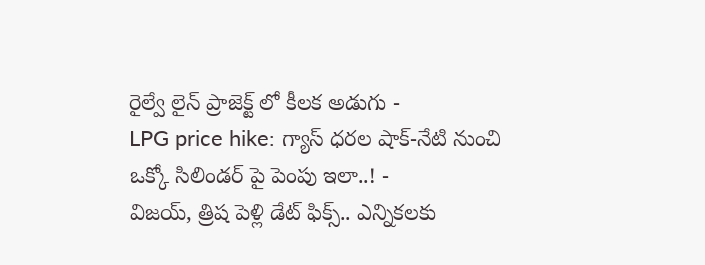రైల్వే లైన్ ప్రాజెక్ట్ లో కీలక అడుగు -
LPG price hike: గ్యాస్ ధరల షాక్-నేటి నుంచి ఒక్కో సిలిండర్ పై పెంపు ఇలా..! -
విజయ్, త్రిష పెళ్లి డేట్ ఫిక్స్.. ఎన్నికలకు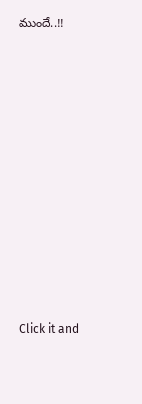ముందే..!!












Click it and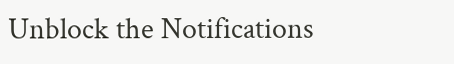Unblock the Notifications